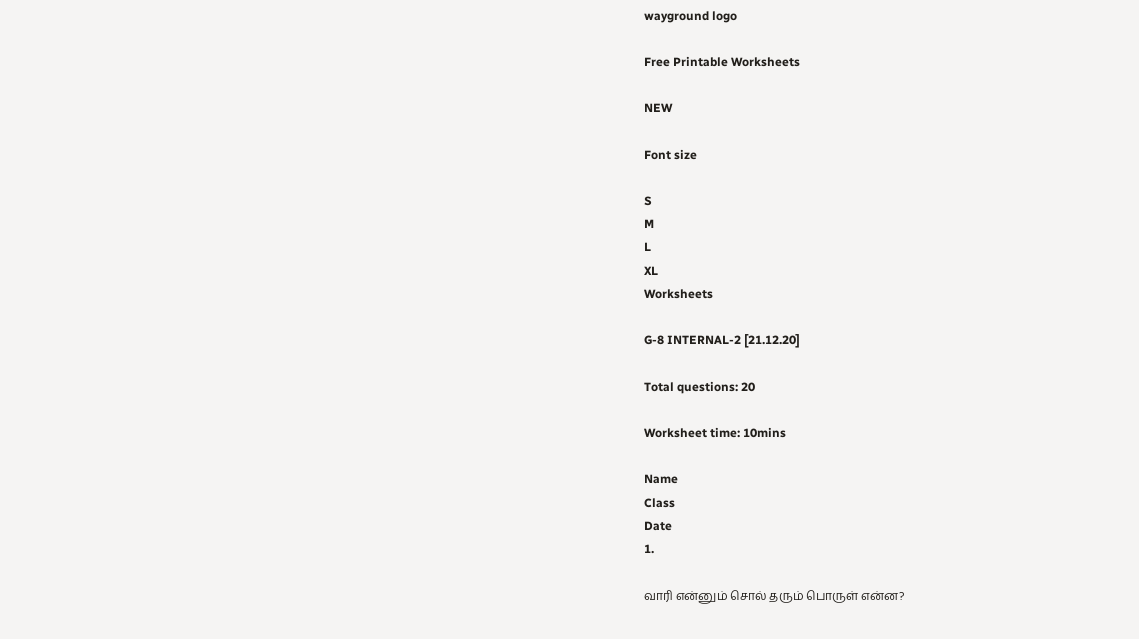wayground logo

Free Printable Worksheets

NEW

Font size

S
M
L
XL
Worksheets

G-8 INTERNAL-2 [21.12.20]

Total questions: 20

Worksheet time: 10mins

Name
Class
Date
1.

வாரி என்னும் சொல் தரும் பொருள் என்ன?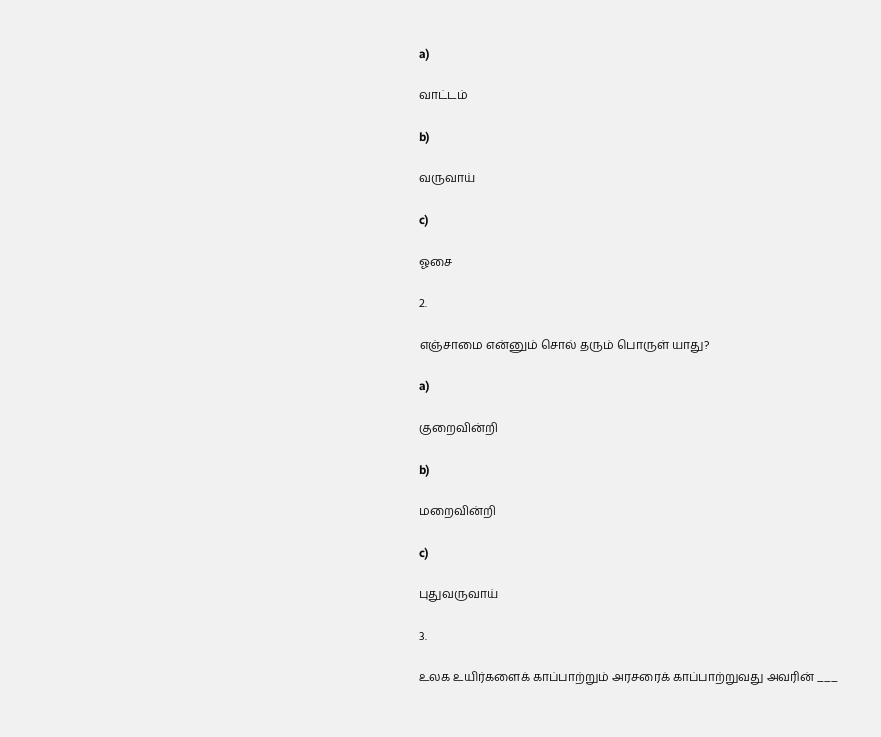a)

வாட்டம்

b)

வருவாய்

c)

ஓசை

2.

எஞ்சாமை என்னும் சொல் தரும் பொருள் யாது?

a)

குறைவின்றி

b)

மறைவின்றி

c)

புதுவருவாய்

3.

உலக உயிர்களைக் காப்பாற்றும் அரசரைக் காப்பாற்றுவது அவரின் ___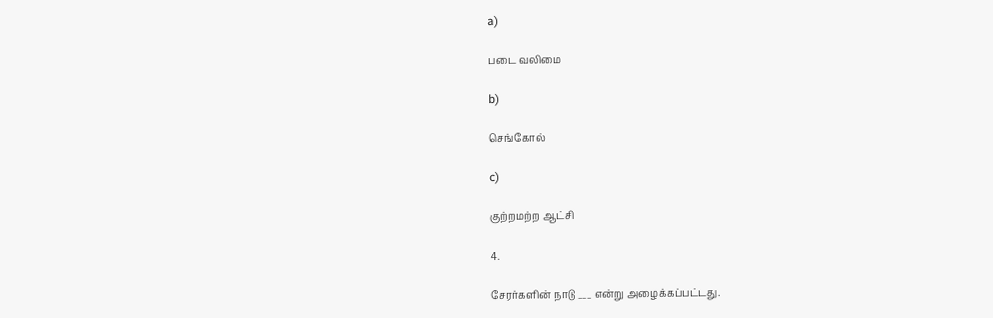a)

படை வலிமை

b)

செங்கோல்

c)

குற்றமற்ற ஆட்சி

4.

சேரர்களின் நாடு ___ என்று அழைக்கப்பட்டது.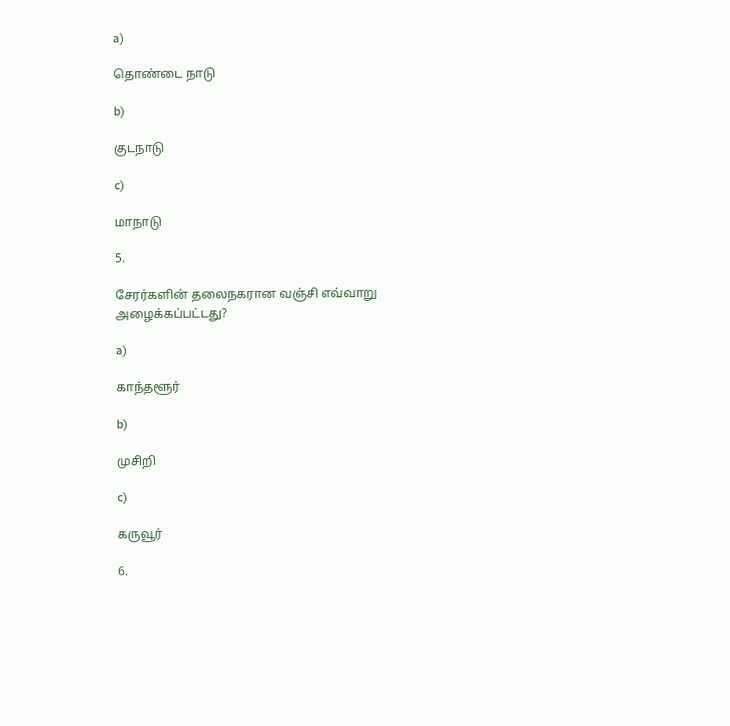a)

தொண்டை நாடு

b)

குடநாடு

c)

மாநாடு

5.

சேரர்களின் தலைநகரான வஞ்சி எவ்வாறு அழைக்கப்பட்டது?

a)

காந்தளூர்

b)

முசிறி

c)

கருவூர்

6.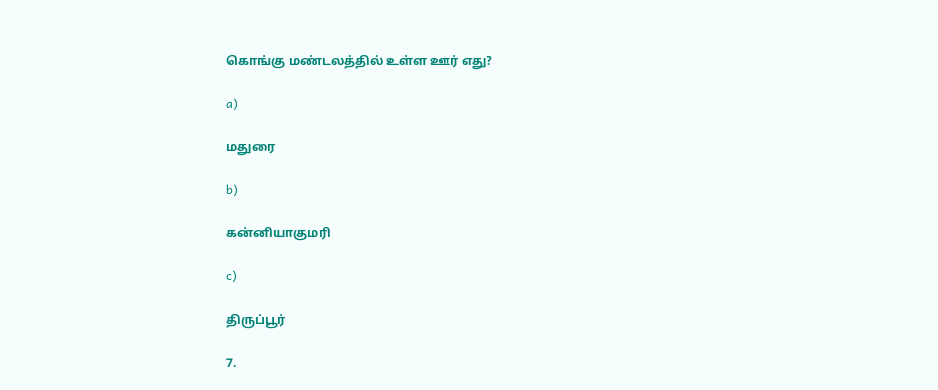கொங்கு மண்டலத்தில் உள்ள ஊர் எது?

a)

மதுரை

b)

கன்னியாகுமரி

c)

திருப்பூர்

7.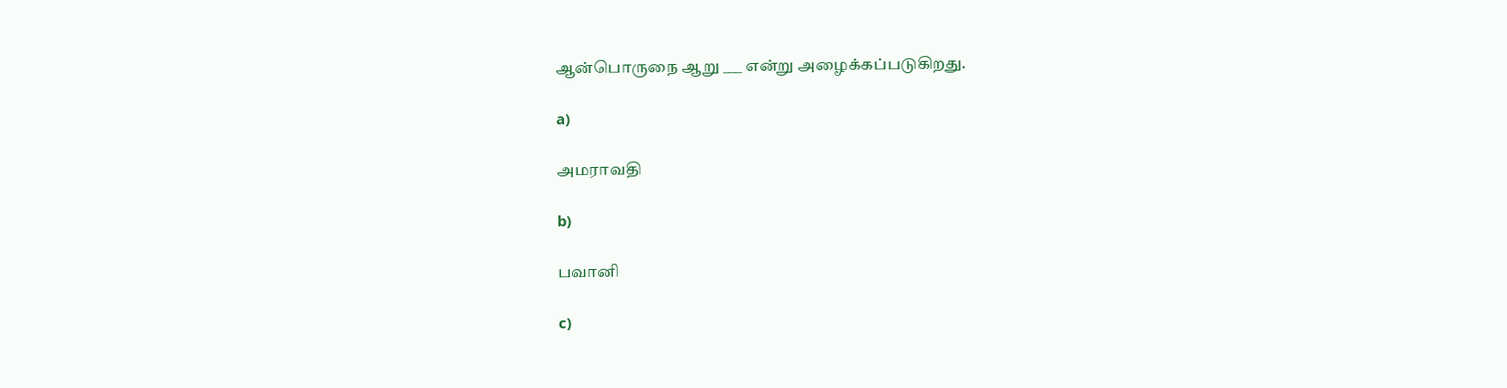ஆன்பொருநை ஆறு ___ என்று அழைக்கப்படுகிறது.

a)

அமராவதி

b)

பவானி

c)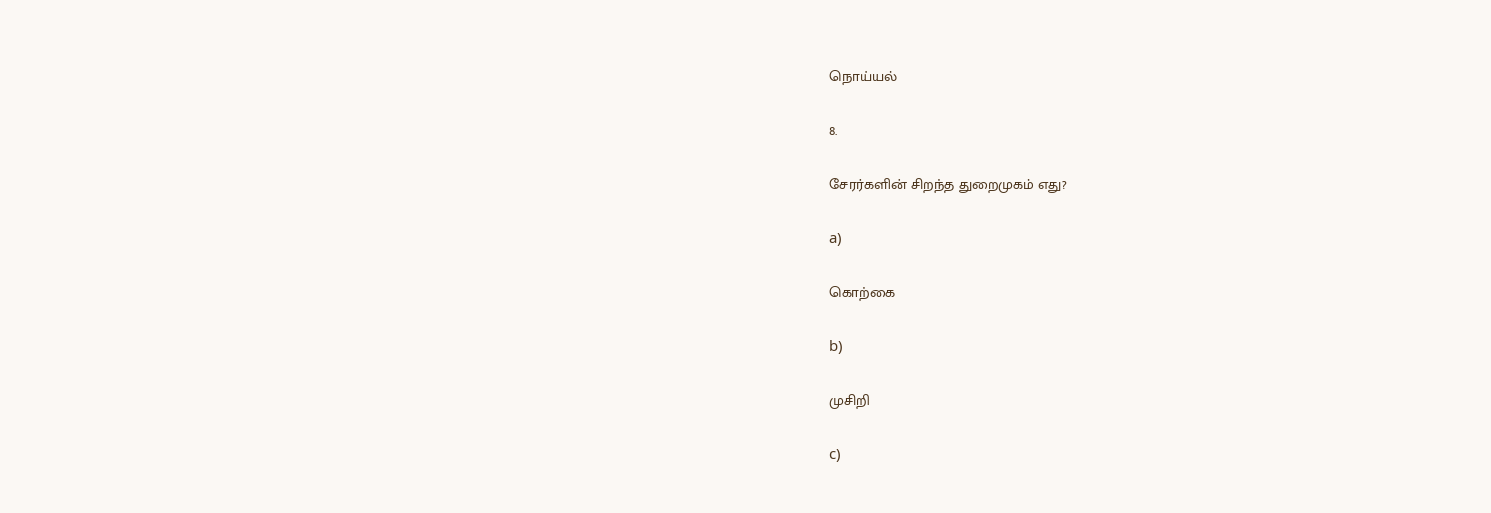நொய்யல்

8.

சேரர்களின் சிறந்த துறைமுகம் எது?

a)

கொற்கை

b)

முசிறி

c)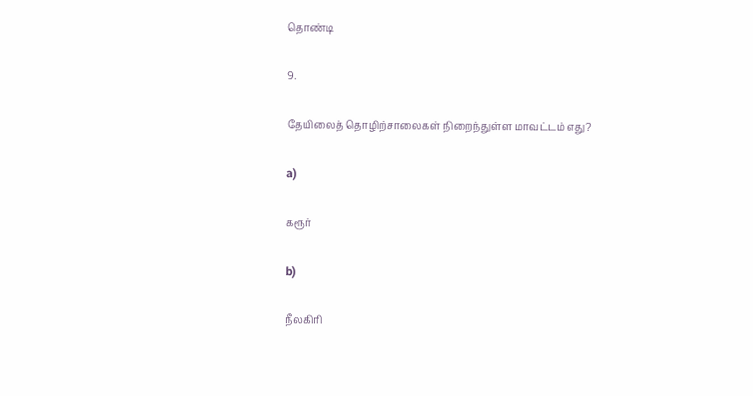தொண்டி

9.

தேயிலைத் தொழிற்சாலைகள் நிறைந்துள்ள மாவட்டம் எது?

a)

கரூர்

b)

நீலகிரி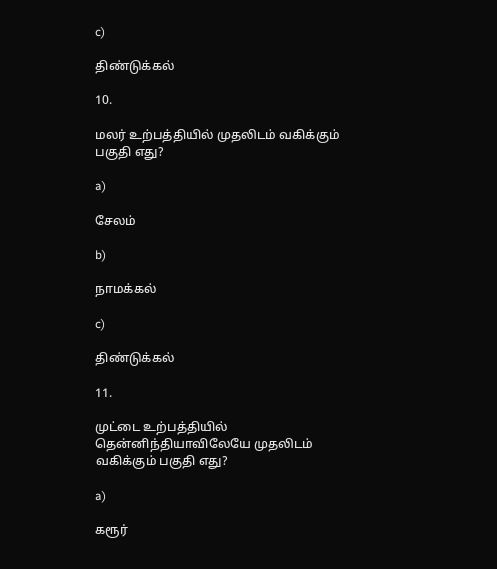c)

திண்டுக்கல்

10.

மலர் உற்பத்தியில் முதலிடம் வகிக்கும் பகுதி எது?

a)

சேலம்

b)

நாமக்கல்

c)

திண்டுக்கல்

11.

முட்டை உற்பத்தியில் தென்னிந்தியாவிலேயே முதலிடம் வகிக்கும் பகுதி எது?

a)

கரூர்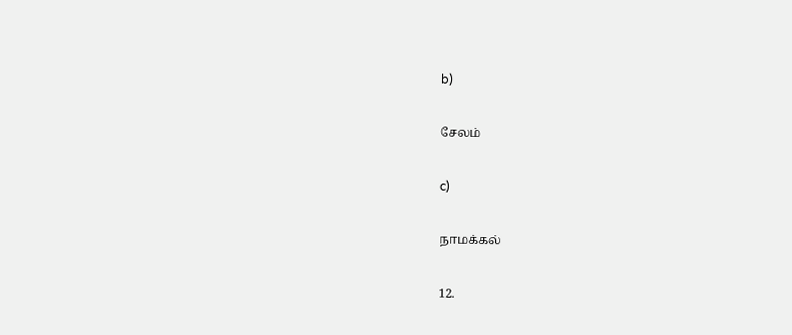b)

சேலம்

c)

நாமக்கல்

12.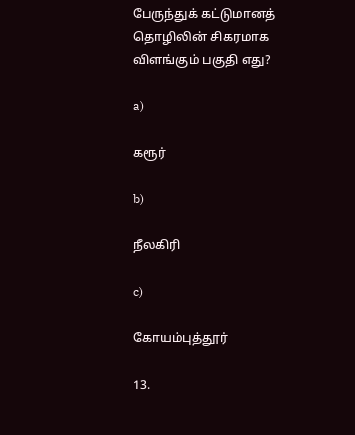பேருந்துக் கட்டுமானத் தொழிலின் சிகரமாக விளங்கும் பகுதி எது?

a)

கரூர்

b)

நீலகிரி

c)

கோயம்புத்தூர்

13.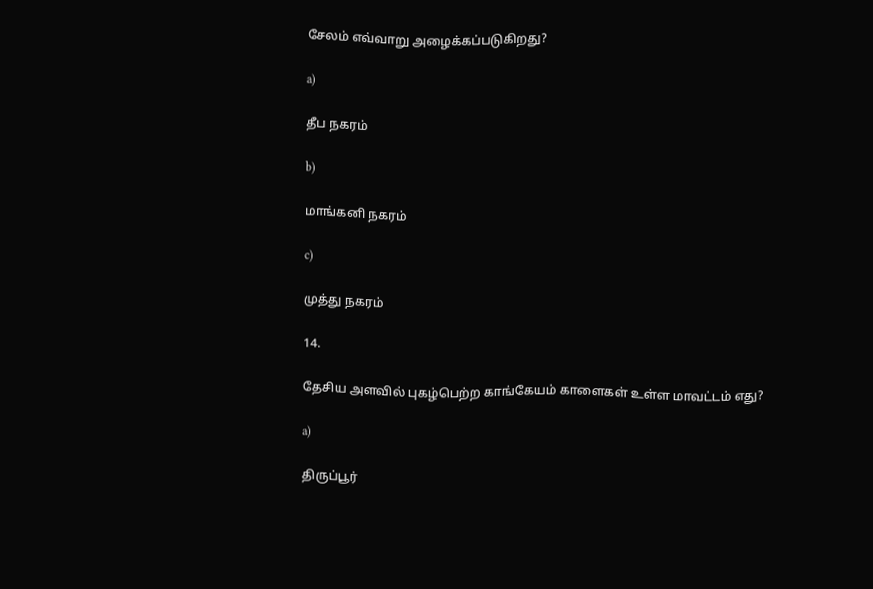சேலம் எவ்வாறு அழைக்கப்படுகிறது?

a)

தீப நகரம்

b)

மாங்கனி நகரம்

c)

முத்து நகரம்

14.

தேசிய அளவில் புகழ்பெற்ற காங்கேயம் காளைகள் உள்ள மாவட்டம் எது?

a)

திருப்பூர்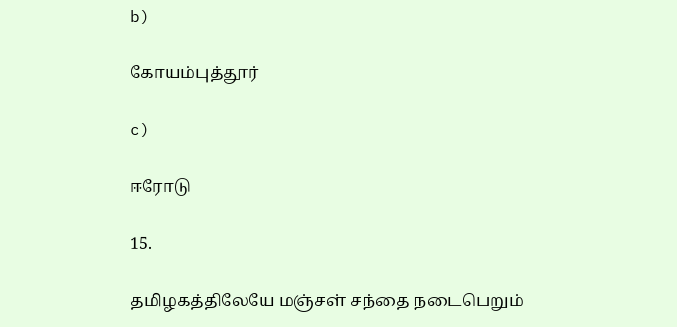b)

கோயம்புத்தூர்

c)

ஈரோடு

15.

தமிழகத்திலேயே மஞ்சள் சந்தை நடைபெறும்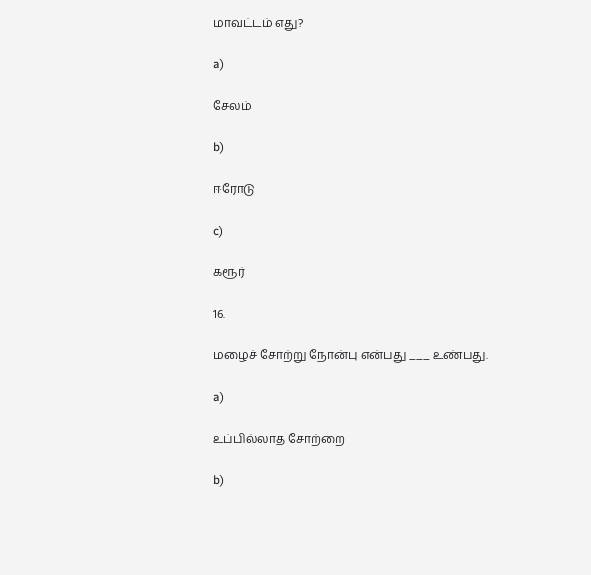மாவட்டம் எது?

a)

சேலம்

b)

ஈரோடு

c)

கரூர்

16.

மழைச் சோற்று நோன்பு என்பது ___ உண்பது.

a)

உப்பில்லாத சோற்றை

b)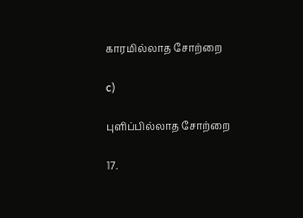காரமில்லாத சோற்றை

c)

புளிப்பில்லாத சோற்றை

17.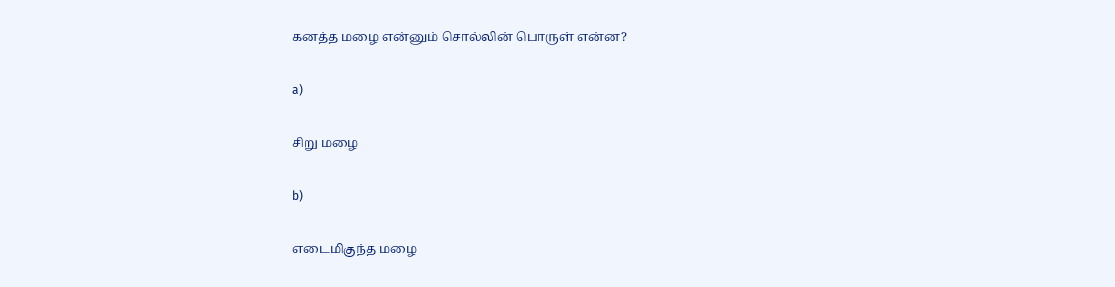கனத்த மழை என்னும் சொல்லின் பொருள் என்ன?

a)

சிறு மழை

b)

எடைமிகுந்த மழை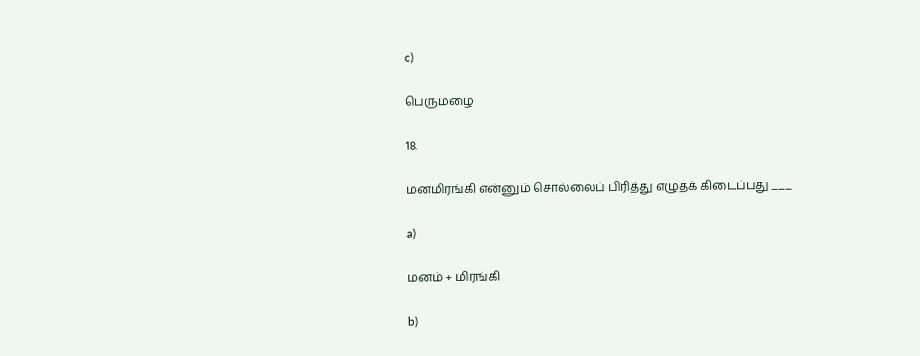c)

பெருமழை

18.

மனமிரங்கி என்னும் சொல்லைப் பிரித்து எழுதக் கிடைப்பது ___

a)

மனம் + மிரங்கி

b)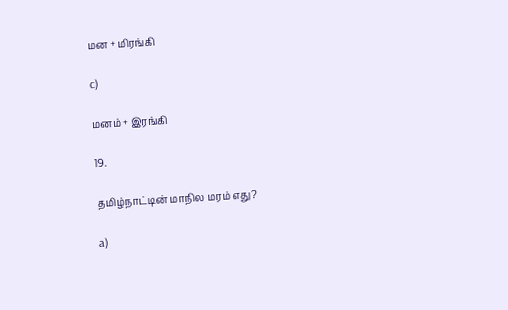மன + மிரங்கி

c)

மனம் + இரங்கி

19.

தமிழ்நாட்டின் மாநில மரம் எது?

a)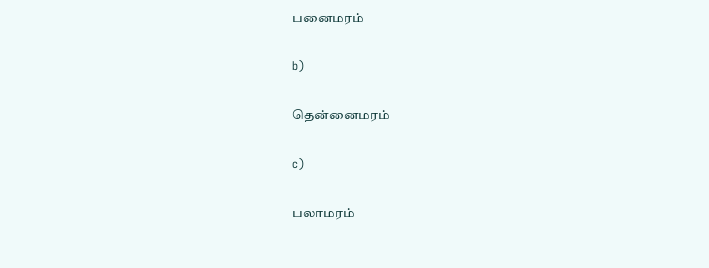பனைமரம்

b)

தென்னைமரம்

c)

பலாமரம்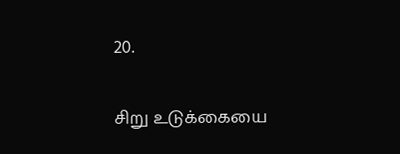20.

சிறு உடுக்கையை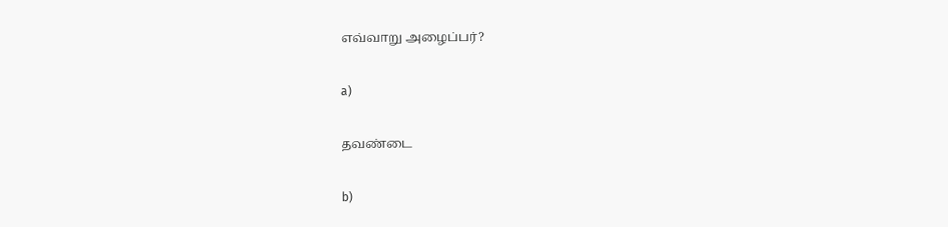எவ்வாறு அழைப்பர்?

a)

தவண்டை

b)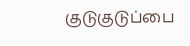குடுகுடுப்பை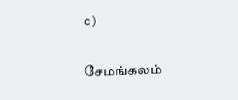c)

சேமங்கலம்